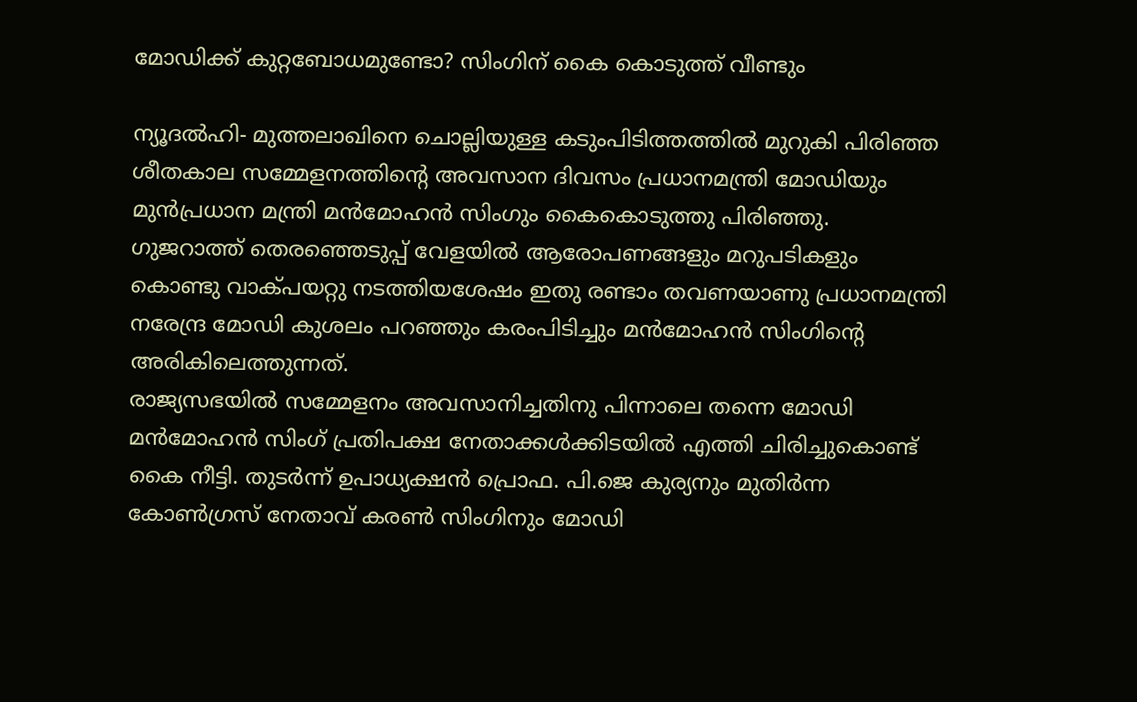മോഡിക്ക് കുറ്റബോധമുണ്ടോ? സിംഗിന് കൈ കൊടുത്ത് വീണ്ടും

ന്യൂദല്‍ഹി- മുത്തലാഖിനെ ചൊല്ലിയുള്ള കടുംപിടിത്തത്തില്‍ മുറുകി പിരിഞ്ഞ ശീതകാല സമ്മേളനത്തിന്റെ അവസാന ദിവസം പ്രധാനമന്ത്രി മോഡിയും മുന്‍പ്രധാന മന്ത്രി മന്‍മോഹന്‍ സിംഗും കൈകൊടുത്തു പിരിഞ്ഞു.
ഗുജറാത്ത് തെരഞ്ഞെടുപ്പ് വേളയില്‍ ആരോപണങ്ങളും മറുപടികളും കൊണ്ടു വാക്പയറ്റു നടത്തിയശേഷം ഇതു രണ്ടാം തവണയാണു പ്രധാനമന്ത്രി നരേന്ദ്ര മോഡി കുശലം പറഞ്ഞും കരംപിടിച്ചും മന്‍മോഹന്‍ സിംഗിന്റെ അരികിലെത്തുന്നത്.
രാജ്യസഭയില്‍ സമ്മേളനം അവസാനിച്ചതിനു പിന്നാലെ തന്നെ മോഡി മന്‍മോഹന്‍ സിംഗ് പ്രതിപക്ഷ നേതാക്കള്‍ക്കിടയില്‍ എത്തി ചിരിച്ചുകൊണ്ട് കൈ നീട്ടി. തുടര്‍ന്ന് ഉപാധ്യക്ഷന്‍ പ്രൊഫ. പി.ജെ കുര്യനും മുതിര്‍ന്ന കോണ്‍ഗ്രസ് നേതാവ് കരണ്‍ സിംഗിനും മോഡി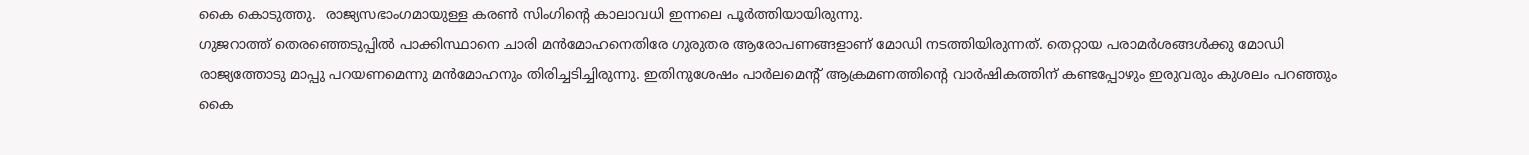കൈ കൊടുത്തു.  രാജ്യസഭാംഗമായുള്ള കരണ്‍ സിംഗിന്റെ കാലാവധി ഇന്നലെ പൂര്‍ത്തിയായിരുന്നു.
ഗുജറാത്ത് തെരഞ്ഞെടുപ്പില്‍ പാക്കിസ്ഥാനെ ചാരി മന്‍മോഹനെതിരേ ഗുരുതര ആരോപണങ്ങളാണ് മോഡി നടത്തിയിരുന്നത്. തെറ്റായ പരാമര്‍ശങ്ങള്‍ക്കു മോഡി രാജ്യത്തോടു മാപ്പു പറയണമെന്നു മന്‍മോഹനും തിരിച്ചടിച്ചിരുന്നു. ഇതിനുശേഷം പാര്‍ലമെന്റ് ആക്രമണത്തിന്റെ വാര്‍ഷികത്തിന് കണ്ടപ്പോഴും ഇരുവരും കുശലം പറഞ്ഞും കൈ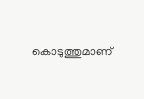കൊടുത്തുമാണ്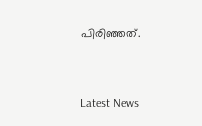പിരിഞ്ഞത്.



Latest News